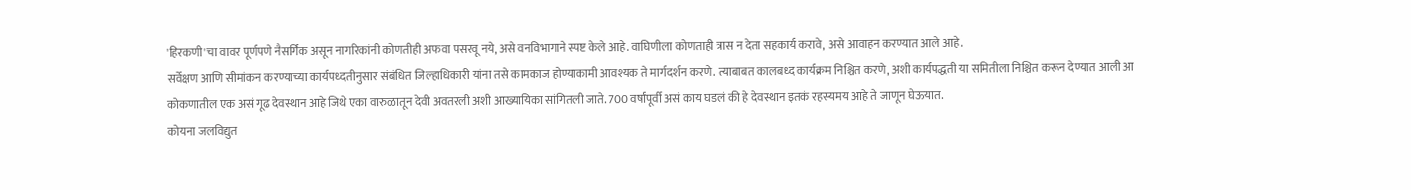'हिरकणी'चा वावर पूर्णपणे नैसर्गिक असून नागरिकांनी कोणतीही अफवा पसरवू नये, असे वनविभागाने स्पष्ट केले आहे. वाघिणीला कोणताही त्रास न देता सहकार्य करावे, असे आवाहन करण्यात आले आहे.
सर्वेक्षण आणि सीमांकन करण्याच्या कार्यपध्दतीनुसार संबंधित जिल्हाधिकारी यांना तसे कामकाज होण्याकामी आवश्यक ते मार्गदर्शन करणे. त्याबाबत कालबध्द कार्यक्रम निश्चित करणे, अशी कार्यपद्धती या समितीला निश्चित करून देण्यात आली आ
कोकणातील एक असं गूढ देवस्थान आहे जिथे एका वारुळातून देवी अवतरली अशी आख्यायिका सांगितली जाते. 700 वर्षांपूर्वी असं काय घडलं की हे देवस्थान इतकं रहस्यमय आहे ते जाणून घेऊयात.
कोयना जलविद्युत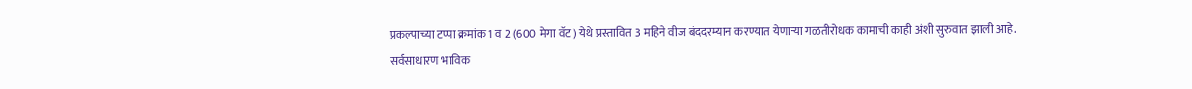प्रकल्पाच्या टप्पा क्रमांक 1 व 2 (600 मेगा वॅट) येथे प्रस्तावित 3 महिने वीज बंददरम्यान करण्यात येणाऱ्या गळतीरोधक कामाची काही अंशी सुरुवात झाली आहे.
सर्वसाधारण भाविक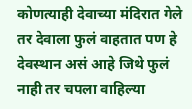कोणत्याही देवाच्या मंदिरात गेले तर देवाला फुलं वाहतात पण हे देवस्थान असं आहे जिथे फुलं नाही तर चपला वाहिल्या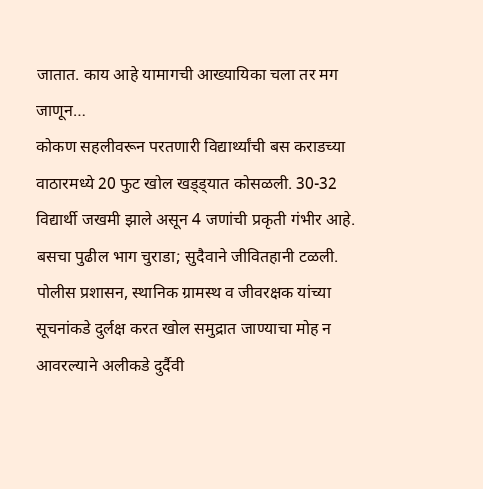जातात. काय आहे यामागची आख्यायिका चला तर मग जाणून…
कोकण सहलीवरून परतणारी विद्यार्थ्यांची बस कराडच्या वाठारमध्ये 20 फुट खोल खड्ड्यात कोसळली. 30-32 विद्यार्थी जखमी झाले असून 4 जणांची प्रकृती गंभीर आहे. बसचा पुढील भाग चुराडा; सुदैवाने जीवितहानी टळली.
पोलीस प्रशासन, स्थानिक ग्रामस्थ व जीवरक्षक यांच्या सूचनांकडे दुर्लक्ष करत खोल समुद्रात जाण्याचा मोह न आवरल्याने अलीकडे दुर्दैवी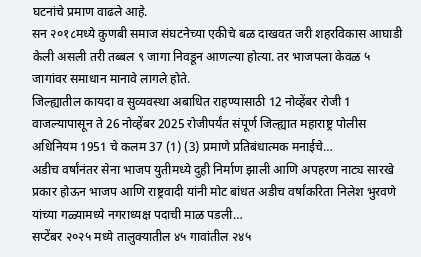घटनांचे प्रमाण वाढले आहे.
सन २०१८मध्ये कुणबी समाज संघटनेच्या एकीचे बळ दाखवत जरी शहरविकास आघाडी केली असली तरी तब्बल ९ जागा निवडून आणल्या होत्या. तर भाजपला केवळ ५ जागांवर समाधान मानावे लागले होते.
जिल्ह्यातील कायदा व सुव्यवस्था अबाधित राहण्यासाठी 12 नोव्हेंबर रोजी 1 वाजल्यापासून ते 26 नोव्हेंबर 2025 रोजीपर्यंत संपूर्ण जिल्ह्यात महाराष्ट्र पोलीस अधिनियम 1951 चे कलम 37 (1) (3) प्रमाणे प्रतिबंधात्मक मनाईचे…
अडीच वर्षांनंतर सेना भाजप युतीमध्ये दुही निर्माण झाली आणि अपहरण नाट्य सारखे प्रकार होऊन भाजप आणि राष्ट्रवादी यांनी मोट बांधत अडीच वर्षांकरिता निलेश भुरवणे यांच्या गळ्यामध्ये नगराध्यक्ष पदाची माळ पडली…
सप्टेंबर २०२५ मध्ये तालुक्यातील ४५ गावांतील २४५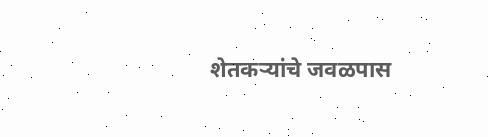शेतकऱ्यांचे जवळपास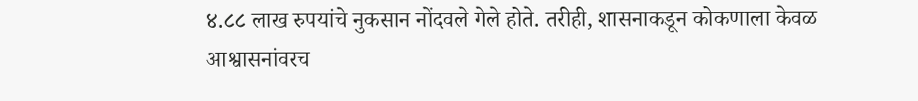४.८८ लाख रुपयांचे नुकसान नोंदवले गेले होते. तरीही, शासनाकडून कोकणाला केवळ आश्वासनांवरच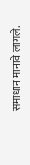समाधान मानावे लागले.